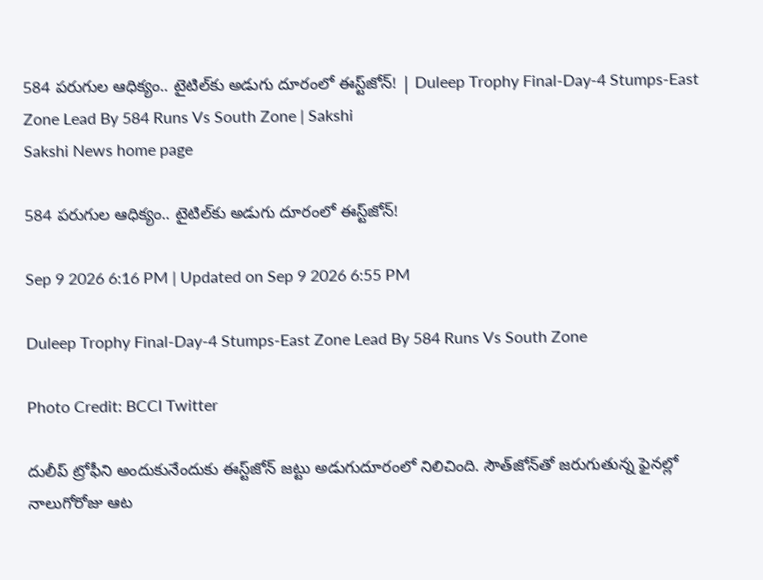584 ప‌రుగుల ఆధిక్యం.. టైటిల్‌కు అడుగు దూరంలో ఈస్ట్‌జోన్‌! | Duleep Trophy Final-Day-4 Stumps-East Zone Lead By 584 Runs Vs South Zone | Sakshi
Sakshi News home page

584 ప‌రుగుల ఆధిక్యం.. టైటిల్‌కు అడుగు దూరంలో ఈస్ట్‌జోన్‌!

Sep 9 2026 6:16 PM | Updated on Sep 9 2026 6:55 PM

Duleep Trophy Final-Day-4 Stumps-East Zone Lead By 584 Runs Vs South Zone

Photo Credit: BCCI Twitter

దులీప్ ట్రోఫీని అందుకునేందుకు ఈస్ట్‌జోన్ జ‌ట్టు అడుగుదూరంలో నిలిచింది. సౌత్‌జోన్‌తో జరుగుతున్న ఫైన‌ల్లో నాలుగోరోజు ఆట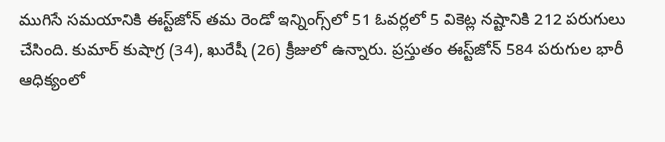ముగిసే స‌మ‌యానికి ఈస్ట్‌జోన్ త‌మ రెండో ఇన్నింగ్స్‌లో 51 ఓవ‌ర్ల‌లో 5 వికెట్ల న‌ష్టానికి 212 ప‌రుగులు చేసింది. కుమార్ కుషాగ్ర (34), ఖురేషీ (26) క్రీజులో ఉన్నారు. ప్ర‌స్తుతం ఈస్ట్‌జోన్ 584 ప‌రుగుల భారీ ఆధిక్యంలో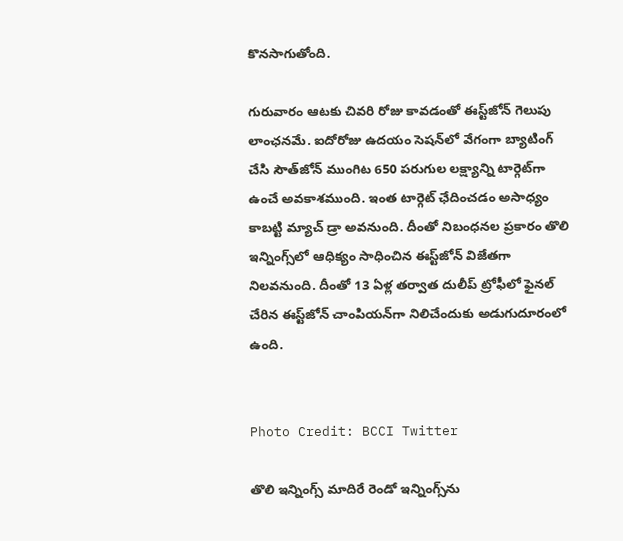కొన‌సాగుతోంది.

గురువారం ఆట‌కు చివ‌రి రోజు కావ‌డంతో ఈస్ట్‌జోన్ గెలుపు లాంఛ‌న‌మే. ఐదోరోజు ఉద‌యం సెష‌న్‌లో వేగంగా బ్యాటింగ్ చేసి సౌత్‌జోన్ ముంగిట 650 ప‌రుగుల ల‌క్ష్యాన్ని టార్గెట్‌గా ఉంచే అవ‌కాశ‌ముంది. ఇంత టార్గెట్ ఛేదించ‌డం అసాధ్యం కాబ‌ట్టి మ్యాచ్ డ్రా అవనుంది. దీంతో నిబంధ‌న‌ల ప్ర‌కారం తొలి ఇన్నింగ్స్‌లో ఆధిక్యం సాధించిన ఈస్ట్‌జోన్ విజేత‌గా నిల‌వ‌నుంది. దీంతో 13 ఏళ్ల త‌ర్వాత దులీప్ ట్రోఫీలో ఫైన‌ల్ చేరిన ఈస్ట్‌జోన్ చాంపియ‌న్‌గా నిలిచేందుకు అడుగుదూరంలో ఉంది.


Photo Credit: BCCI Twitter

తొలి ఇన్నింగ్స్ మాదిరే రెండో ఇన్నింగ్స్‌ను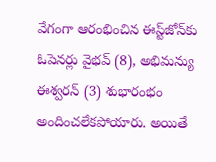వేగంగా ఆరంభించిన ఈస్ట్‌జోన్‌కు ఓపెన‌ర్లు వైభ‌వ్ (8), అభిమ‌న్యు ఈశ్వ‌ర‌న్ (3) శుభారంభం అందించ‌లేక‌పోయారు. అయితే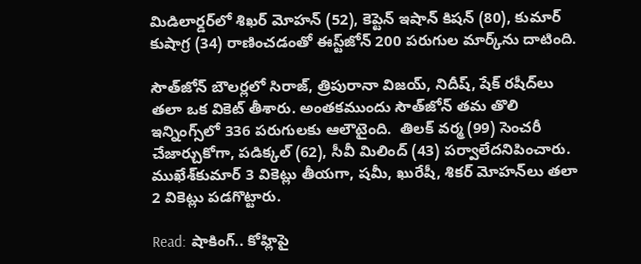మిడిలార్డ‌ర్‌లో శిఖ‌ర్ మోహ‌న్ (52), కెప్టెన్ ఇషాన్ కిష‌న్ (80), కుమార్ కుషాగ్ర (34) రాణించ‌డంతో ఈస్ట్‌జోన్ 200 ప‌రుగుల మార్క్‌ను దాటింది.

సౌత్‌జోన్ బౌల‌ర్ల‌లో సిరాజ్‌, త్రిపురానా విజ‌య్‌, నిదీష్‌, షేక్ ర‌షీద్‌లు త‌లా ఒక వికెట్ తీశారు. అంత‌క‌ముందు సౌత్‌జోన్ త‌మ తొలి ఇన్నింగ్స్‌లో 336 ప‌రుగుల‌కు ఆలౌటైంది.  తిల‌క్ వ‌ర్మ (99) సెంచ‌రీ చేజార్చుకోగా, ప‌డిక్క‌ల్ (62), సీవీ మిలింద్ (43) ప‌ర్వాలేదనిపించారు. ముఖేశ్‌కుమార్ 3 వికెట్లు తీయ‌గా, ష‌మీ, ఖురేషీ, శిక‌ర్ మోహ‌న్‌లు త‌లా 2 వికెట్లు ప‌డ‌గొట్టారు.

Read: షాకింగ్‌.. కోహ్లిపై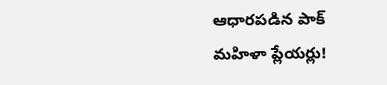ఆధారపడిన పాక్ మ‌హిళా ప్లేయర్లు!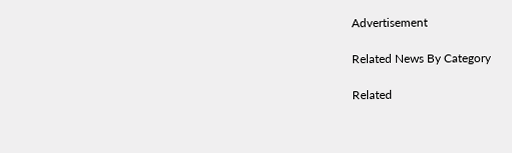Advertisement

Related News By Category

Related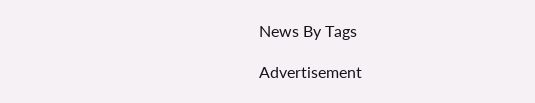News By Tags

Advertisement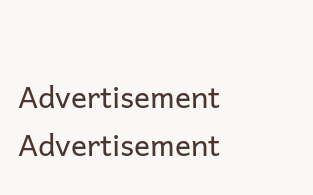Advertisement
Advertisement